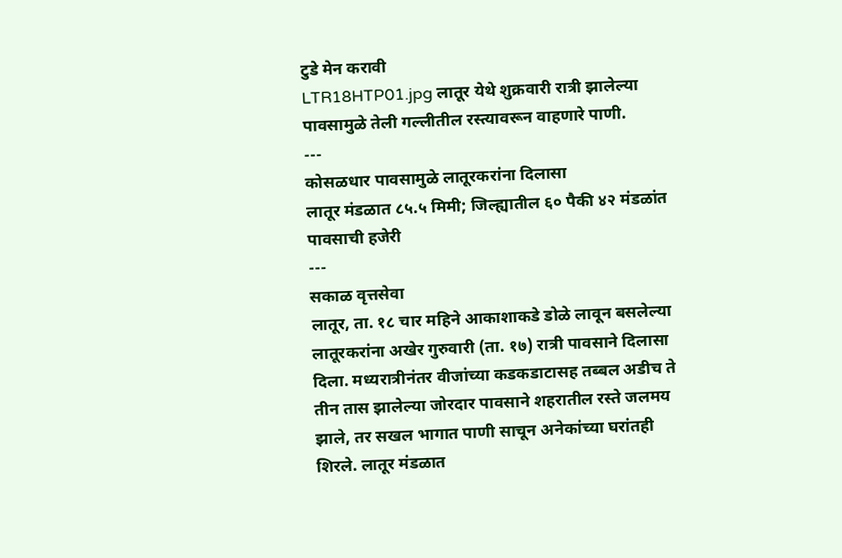टुडे मेन करावी
LTR18HTP01.jpg लातूर येथे शुक्रवारी रात्री झालेल्या पावसामुळे तेली गल्लीतील रस्त्यावरून वाहणारे पाणी.
---
कोसळधार पावसामुळे लातूरकरांना दिलासा
लातूर मंडळात ८५.५ मिमी; जिल्ह्यातील ६० पैकी ४२ मंडळांत पावसाची हजेरी
---
सकाळ वृत्तसेवा
लातूर, ता. १८ चार महिने आकाशाकडे डोळे लावून बसलेल्या लातूरकरांना अखेर गुरुवारी (ता. १७) रात्री पावसाने दिलासा दिला. मध्यरात्रीनंतर वीजांच्या कडकडाटासह तब्बल अडीच ते तीन तास झालेल्या जोरदार पावसाने शहरातील रस्ते जलमय झाले, तर सखल भागात पाणी साचून अनेकांच्या घरांतही शिरले. लातूर मंडळात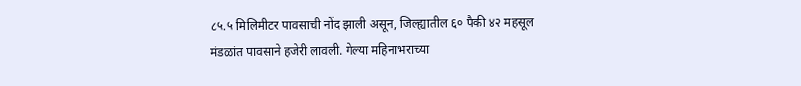८५.५ मिलिमीटर पावसाची नोंद झाली असून, जिल्ह्यातील ६० पैकी ४२ महसूल मंडळांत पावसाने हजेरी लावली. गेल्या महिनाभराच्या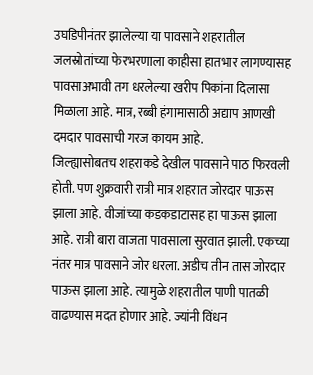उघडिपीनंतर झालेल्या या पावसाने शहरातील जलस्रोतांच्या फेरभरणाला काहीसा हातभार लागण्यासह पावसाअभावी तग धरलेल्या खरीप पिकांना दिलासा मिळाला आहे. मात्र, रब्बी हंगामासाठी अद्याप आणखी दमदार पावसाची गरज कायम आहे.
जिल्ह्यासोबतच शहराकडे देखील पावसाने पाठ फिरवली होती. पण शुक्रवारी रात्री मात्र शहरात जोरदार पाऊस झाला आहे. वीजांच्या कडकडाटासह हा पाऊस झाला आहे. रात्री बारा वाजता पावसाला सुरवात झाली. एकच्या नंतर मात्र पावसाने जोर धरला. अडीच तीन तास जोरदार पाऊस झाला आहे. त्यामुळे शहरातील पाणी पातळी वाढण्यास मदत होणार आहे. ज्यांनी विंधन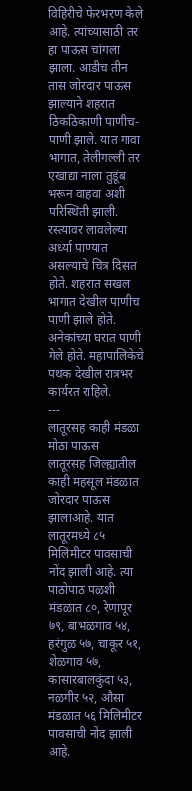विहिरीचे फेरभरण केले आहे. त्यांच्यासाठी तर हा पाऊस चांगला झाला. आडीच तीन तास जोरदार पाऊस झाल्याने शहरात ठिकठिकाणी पाणीच-पाणी झाले. यात गावा भागात, तेलीगल्ली तर एखाद्या नाला तुडूंब भरून वाहवा अशी परिस्थिती झाली. रस्त्यावर लावलेल्या अर्ध्या पाण्यात असल्याचे चित्र दिसत होते. शहरात सखल भागात देखील पाणीच पाणी झाले होते. अनेकांच्या घरात पाणी गेले होते. महापालिकेचे पथक देखील रात्रभर कार्यरत राहिले.
---
लातूरसह काही मंडळा मोठा पाऊस
लातूरसह जिल्ह्यातील काही महसूल मंडळात जोरदार पाऊस झालाआहे. यात लातूरमध्ये ८५ मिलिमीटर पावसाची नोंद झाली आहे. त्या पाठोपाठ पळशी मंडळात ८०, रेणापूर ७९, बाभळगाव ५४, हरंगुळ ५७, चाकूर ५१, शेळगाव ५७, कासारबालकुंदा ५३, नळगीर ५२, औसा मंडळात ५६ मिलिमीटर पावसाची नोंद झाली आहे.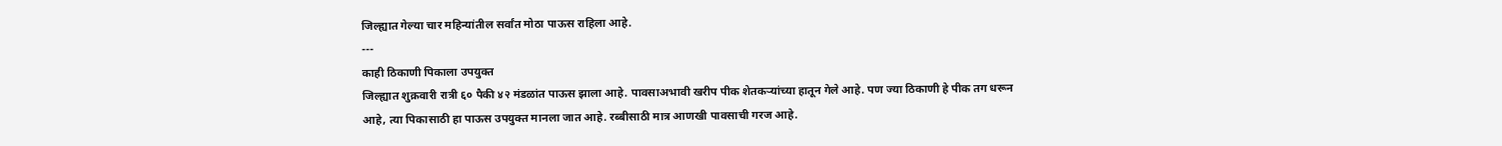जिल्ह्यात गेल्या चार महिन्यांतील सर्वांत मोठा पाऊस राहिला आहे.
---
काही ठिकाणी पिकाला उपयुक्त
जिल्ह्यात शुक्रवारी रात्री ६० पैकी ४२ मंडळांत पाऊस झाला आहे. पावसाअभावी खरीप पीक शेतकऱ्यांच्या हातून गेले आहे. पण ज्या ठिकाणी हे पीक तग धरून आहे, त्या पिकासाठी हा पाऊस उपयुक्त मानला जात आहे. रब्बीसाठी मात्र आणखी पावसाची गरज आहे.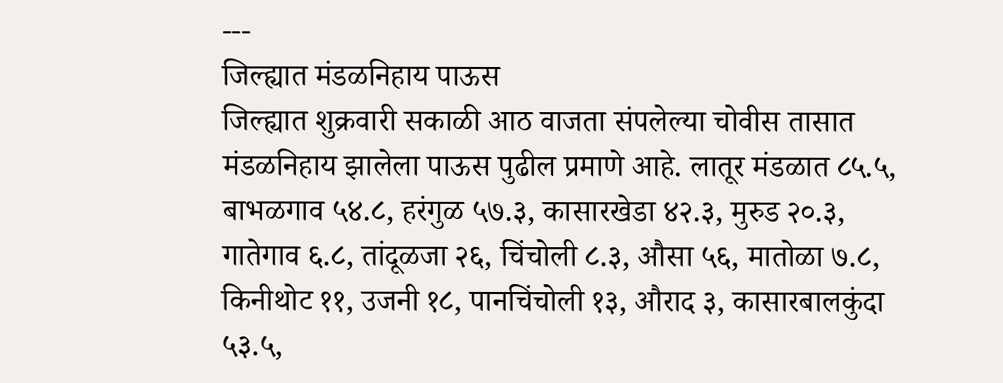---
जिल्ह्यात मंडळनिहाय पाऊस
जिल्ह्यात शुक्रवारी सकाळी आठ वाजता संपलेल्या चोवीस तासात मंडळनिहाय झालेला पाऊस पुढील प्रमाणे आहे. लातूर मंडळात ८५.५, बाभळगाव ५४.८, हरंगुळ ५७.३, कासारखेडा ४२.३, मुरुड २०.३, गातेगाव ६.८, तांदूळजा २६, चिंचोली ८.३, औसा ५६, मातोळा ७.८, किनीथोट ११, उजनी १८, पानचिंचोली १३, औराद ३, कासारबालकुंदा ५३.५,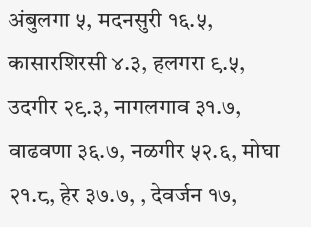अंबुलगा ५, मदनसुरी १६.५, कासारशिरसी ४.३, हलगरा ९.५, उदगीर २९.३, नागलगाव ३१.७, वाढवणा ३६.७, नळगीर ५२.६, मोघा २१.८, हेर ३७.७, , देवर्जन १७,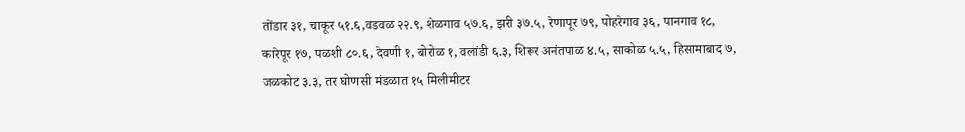तोंडार ३१, चाकूर ५१.६,वडवळ २२.९, शेळगाव ५७.६, झरी ३७.५, रेणापूर ७९, पोहरेगाव ३६, पानगाव १८, कारेपूर १७, पळशी ८०.६, देवणी १, बोरोळ १, वलांडी ६.३, शिरूर अनंतपाळ ४.५, साकोळ ५.५, हिसामाबाद ७, जळकोट ३.३, तर घोणसी मंडळात १५ मिलीमीटर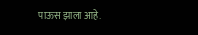पाऊस झाला आहे.